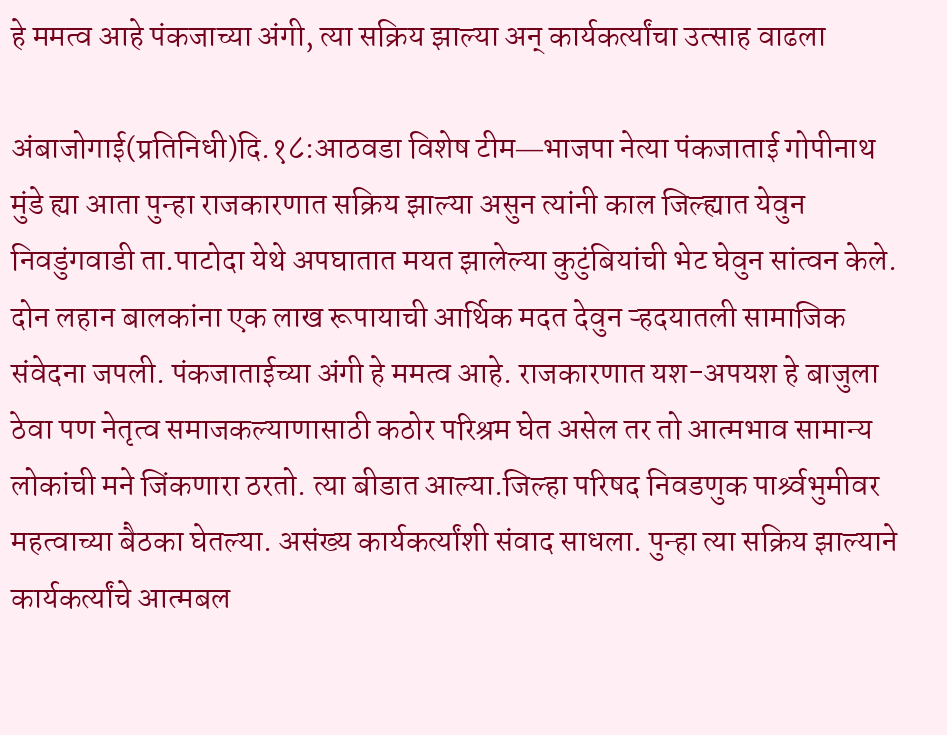हे ममत्व आहे पंकजाच्या अंगी, त्या सक्रिय झाल्या अन्‌ कार्यकर्त्यांचा उत्साह वाढला

अंबाजोगाई(प्रतिनिधी)दि.१८:आठवडा विशेष टीम―भाजपा नेत्या पंकजाताई गोपीनाथ मुंडे ह्या आता पुन्हा राजकारणात सक्रिय झाल्या असुन त्यांनी काल जिल्ह्यात येवुन निवडुंगवाडी ता.पाटोदा येथे अपघातात मयत झालेल्या कुटुंबियांची भेट घेवुन सांत्वन केले. दोन लहान बालकांना एक लाख रूपायाची आर्थिक मदत देवुन ऱ्हदयातली सामाजिक संवेदना जपली. पंकजाताईच्या अंगी हे ममत्व आहे. राजकारणात यश-अपयश हे बाजुला ठेवा पण नेतृत्व समाजकल्याणासाठी कठोर परिश्रम घेत असेल तर तो आत्मभाव सामान्य लोकांची मने जिंकणारा ठरतो. त्या बीडात आल्या.जिल्हा परिषद निवडणुक पार्श्र्वभुमीवर महत्वाच्या बैठका घेतल्या. असंख्य कार्यकर्त्यांशी संवाद साधला. पुन्हा त्या सक्रिय झाल्याने कार्यकर्त्यांचे आत्मबल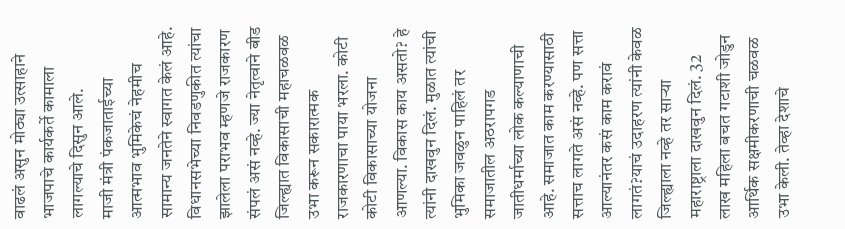वाढलं असुन मोठ्या उत्साहाने भाजपाचे कार्यकर्ते कामाला लागल्याचे दिसुन आले.
माजी मंत्री पंकजाताईच्या आत्मभाव भुमिकेचं नेहमीच सामान्य जनतेने स्वागत केलं आहे. विधानसभेच्या निवडणुकीत त्यांचा झालेला पराभव म्हणजे राजकारण संपलं असं नव्हे. ज्या नेतृत्वाने बीड जिल्ह्यात विकासाची महाचळवळ उभा करून सकारात्मक राजकारणाचा पाया भरला. कोटी कोटी विकासाच्या योजना आणल्या. विकास काय असतो? हे त्यांनी दाखवुन दिलं. मुळात त्यांची भुमिका जवळुन पाहिलं तर समाजातील अठरापगड जातीधर्माच्या लोक कल्याणाची आहे. समाजात काम करण्यासाठी सत्ताच लागते असं नव्हे. पण सत्ता आल्यानंतर कसं काम करावं लागतं?याचं उदाहरण त्यांनी केवळ जिल्ह्याला नव्हे तर साऱ्या महाराष्ट्राला दाखवुन दिलं. 32 लाख महिला बचत गटाशी जोडुन आर्थिक सक्षमीकरणाची चळवळ उभा केली. तेव्हा देशाचे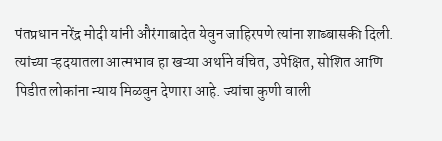पंतप्रधान नरेंद्र मोदी यांनी औरंगाबादेत येवुन जाहिरपणे त्यांना शाब्बासकी दिली. त्यांच्या ऱ्हदयातला आत्मभाव हा खऱ्या अर्थाने वंचित, उपेक्षित, सोशित आणि पिडीत लोकांना न्याय मिळवुन देणारा आहे. ज्यांचा कुणी वाली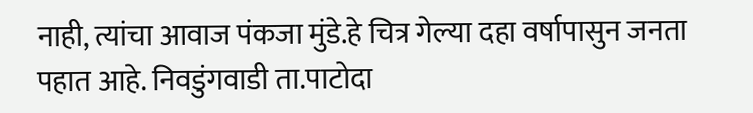नाही, त्यांचा आवाज पंकजा मुंडे.हे चित्र गेल्या दहा वर्षापासुन जनता पहात आहे. निवडुंगवाडी ता.पाटोदा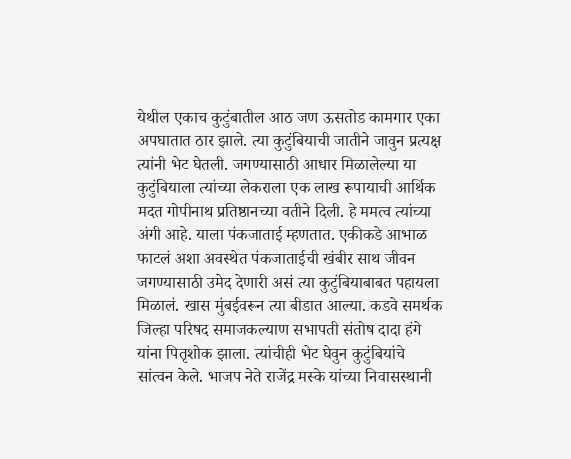येथील एकाच कुटुंबातील आठ जण ऊसतोड कामगार एका अपघातात ठार झाले. त्या कुटुंबियाची जातीने जावुन प्रत्यक्ष त्यांनी भेट घेतली. जगण्यासाठी आधार मिळालेल्या या कुटुंबियाला त्यांच्या लेकराला एक लाख रूपायाची आर्थिक मदत गोपीनाथ प्रतिष्ठानच्या वतीने दिली. हे ममत्व त्यांच्या अंगी आहे. याला पंकजाताई म्हणतात. एकीकडे आभाळ फाटलं अशा अवस्थेत पंकजाताईची खंबीर साथ जीवन जगण्यासाठी उमेद देणारी असं त्या कुटुंबियाबाबत पहायला मिळालं. खास मुंबईवरून त्या बीडात आल्या. कडवे समर्थक जिल्हा परिषद समाजकल्याण सभापती संतोष दादा हंगे यांना पितृशोक झाला. त्यांचीही भेट घेवुन कुटुंबियांचे सांत्वन केले. भाजप नेते राजेंद्र मस्के यांच्या निवासस्थानी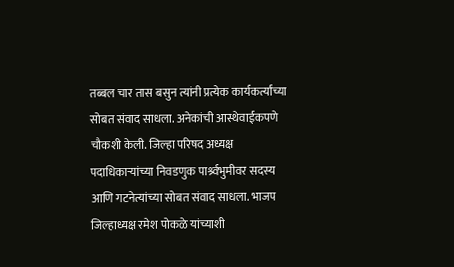तब्बल चार तास बसुन त्यांनी प्रत्येक कार्यकर्त्यांच्या सोबत संवाद साधला. अनेकांची आस्थेवाईकपणे चौकशी केली. जिल्हा परिषद अध्यक्ष पदाधिकाऱ्यांच्या निवडणुक पार्श्र्वभुमीवर सदस्य आणि गटनेत्यांच्या सोबत संवाद साधला. भाजप जिल्हाध्यक्ष रमेश पोकळे यांच्याशी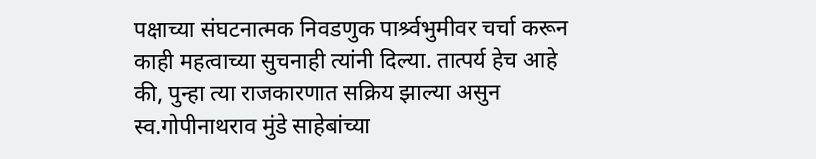पक्षाच्या संघटनात्मक निवडणुक पार्श्र्वभुमीवर चर्चा करून काही महत्वाच्या सुचनाही त्यांनी दिल्या. तात्पर्य हेच आहे की, पुन्हा त्या राजकारणात सक्रिय झाल्या असुन स्व.गोपीनाथराव मुंडे साहेबांच्या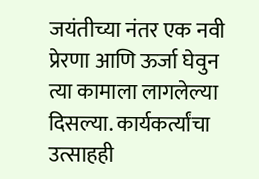जयंतीच्या नंतर एक नवी प्रेरणा आणि ऊर्जा घेवुन त्या कामाला लागलेल्या दिसल्या. कार्यकर्त्यांचा उत्साहही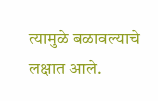त्यामुळे बळावल्याचे लक्षात आले.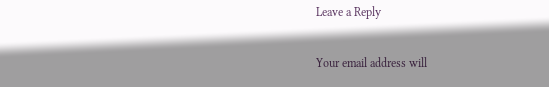Leave a Reply

Your email address will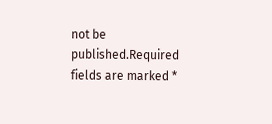not be published.Required fields are marked *